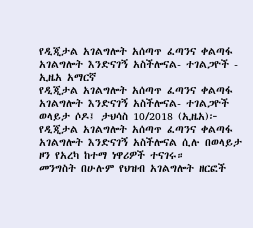የዲጂታል አገልግሎት አሰጣጥ ፈጣንና ቀልጣፋ አገልግሎት እንድናገኝ አስችሎናል- ተገልጋዮች - ኢዜአ አማርኛ
የዲጂታል አገልግሎት አሰጣጥ ፈጣንና ቀልጣፋ አገልግሎት እንድናገኝ አስችሎናል- ተገልጋዮች
ወላይታ ሶዶ፤ ታህሳስ 10/2018 (ኢዜአ)፦ የዲጂታል አገልግሎት አሰጣጥ ፈጣንና ቀልጣፋ አገልግሎት እንድናገኝ አስችሎናል ሲሉ በወላይታ ዞን የአረካ ከተማ ነዋሪዎች ተናገሩ።
መንግስት በሁሉም የህዝብ አገልግሎት ዘርፎች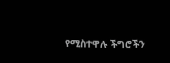የሚስተዋሉ ችግሮችን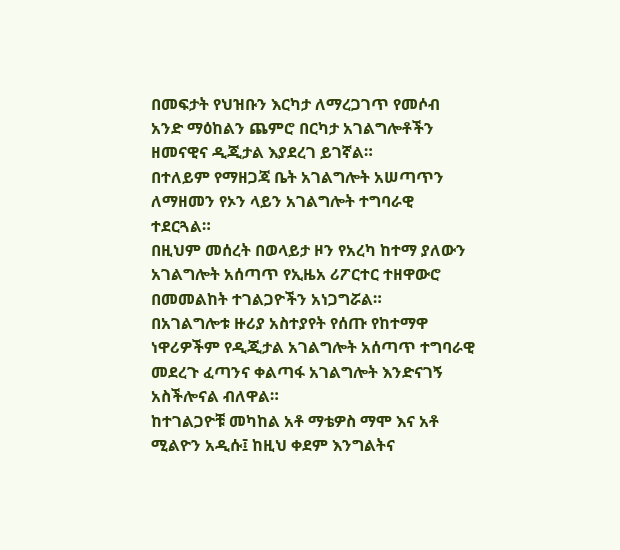በመፍታት የህዝቡን እርካታ ለማረጋገጥ የመሶብ አንድ ማዕከልን ጨምሮ በርካታ አገልግሎቶችን ዘመናዊና ዲጂታል እያደረገ ይገኛል።
በተለይም የማዘጋጃ ቤት አገልግሎት አሠጣጥን ለማዘመን የኦን ላይን አገልግሎት ተግባራዊ ተደርጓል።
በዚህም መሰረት በወላይታ ዞን የአረካ ከተማ ያለውን አገልግሎት አሰጣጥ የኢዜአ ሪፖርተር ተዘዋውሮ በመመልከት ተገልጋዮችን አነጋግሯል።
በአገልግሎቱ ዙሪያ አስተያየት የሰጡ የከተማዋ ነዋሪዎችም የዲጂታል አገልግሎት አሰጣጥ ተግባራዊ መደረጉ ፈጣንና ቀልጣፋ አገልግሎት እንድናገኝ አስችሎናል ብለዋል።
ከተገልጋዮቹ መካከል አቶ ማቴዎስ ማሞ እና አቶ ሚልዮን አዲሱ፤ ከዚህ ቀደም እንግልትና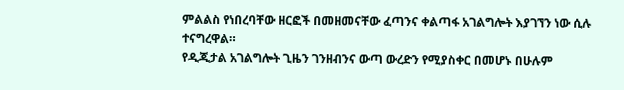ምልልስ የነበረባቸው ዘርፎች በመዘመናቸው ፈጣንና ቀልጣፋ አገልግሎት እያገኘን ነው ሲሉ ተናግረዋል።
የዲጂታል አገልግሎት ጊዜን ገንዘብንና ውጣ ውረድን የሚያስቀር በመሆኑ በሁሉም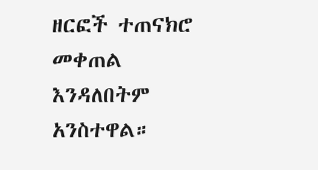ዘርፎች ተጠናክሮ መቀጠል እንዳለበትም አንስተዋል።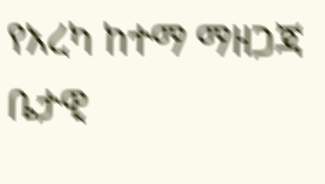የአረካ ከተማ ማዘጋጃ ቤታዊ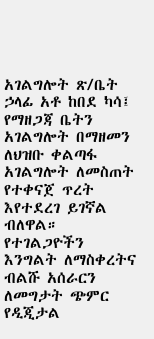አገልግሎት ጽ/ቤት ኃላፊ አቶ ከበደ ካሳ፤ የማዘጋጃ ቤትን አገልግሎት በማዘመን ለህዝቡ ቀልጣፋ አገልግሎት ለመስጠት የተቀናጀ ጥረት እየተደረገ ይገኛል ብለዋል።
የተገልጋዮችን እንግልት ለማስቀረትና ብልሹ አሰራርን ለመግታት ጭምር የዲጂታል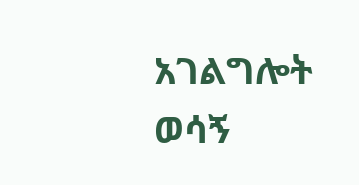አገልግሎት ወሳኝ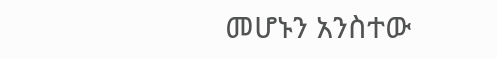መሆኑን አንስተው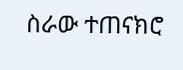ስራው ተጠናክሮ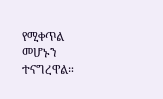የሚቀጥል መሆኑን ተናግረዋል።